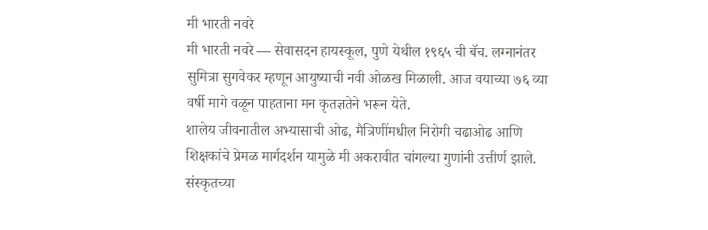मी भारती नवरे
मी भारती नवरे — सेवासदन हायस्कूल, पुणे येथील १९६५ ची बॅच. लग्नानंतर सुमित्रा सुगवेकर म्हणून आयुष्याची नवी ओळख मिळाली. आज वयाच्या ७६ व्या वर्षी मागे वळून पाहताना मन कृतज्ञतेने भरून येते.
शालेय जीवनातील अभ्यासाची ओढ, मैत्रिणींमधील निरोगी चढाओढ आणि शिक्षकांचे प्रेमळ मार्गदर्शन यामुळे मी अकरावीत चांगल्या गुणांनी उत्तीर्ण झाले. संस्कृतच्या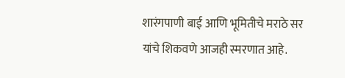शारंगपाणी बाई आणि भूमितीचे मराठे सर यांचे शिकवणे आजही स्मरणात आहे.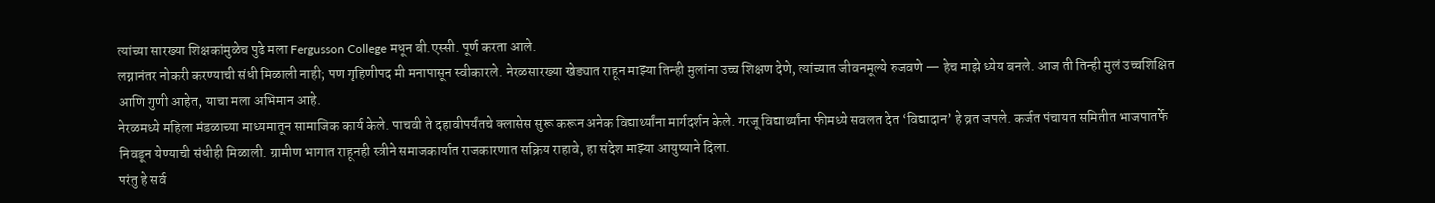त्यांच्या सारख्या शिक्षकांमुळेच पुढे मला Fergusson College मधून बी.एस्सी. पूर्ण करता आले.
लग्नानंतर नोकरी करण्याची संधी मिळाली नाही; पण गृहिणीपद मी मनापासून स्वीकारले. नेरळसारख्या खेड्यात राहून माझ्या तिन्ही मुलांना उच्च शिक्षण देणे, त्यांच्यात जीवनमूल्ये रुजवणे — हेच माझे ध्येय बनले. आज ती तिन्ही मुलं उच्चशिक्षित आणि गुणी आहेत, याचा मला अभिमान आहे.
नेरळमध्ये महिला मंडळाच्या माध्यमातून सामाजिक कार्य केले. पाचवी ते दहावीपर्यंतचे क्लासेस सुरू करून अनेक विद्यार्थ्यांना मार्गदर्शन केले. गरजू विद्यार्थ्यांना फीमध्ये सवलत देत ‘विद्यादान’ हे व्रत जपले. कर्जत पंचायत समितीत भाजपातर्फे निवडून येण्याची संधीही मिळाली. ग्रामीण भागात राहूनही स्त्रीने समाजकार्यात राजकारणात सक्रिय राहावे, हा संदेश माझ्या आयुष्याने दिला.
परंतु हे सर्व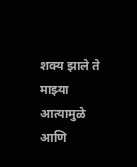शक्य झाले ते माझ्या आत्यामुळे आणि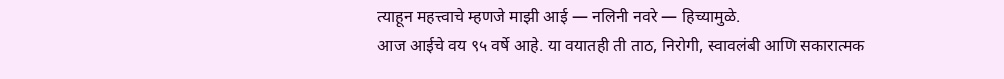त्याहून महत्त्वाचे म्हणजे माझी आई — नलिनी नवरे — हिच्यामुळे.
आज आईचे वय ९५ वर्षे आहे. या वयातही ती ताठ, निरोगी, स्वावलंबी आणि सकारात्मक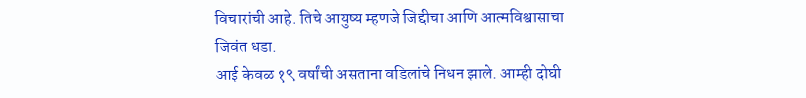विचारांची आहे. तिचे आयुष्य म्हणजे जिद्दीचा आणि आत्मविश्वासाचा जिवंत धडा.
आई केवळ १९ वर्षांची असताना वडिलांचे निधन झाले. आम्ही दोघी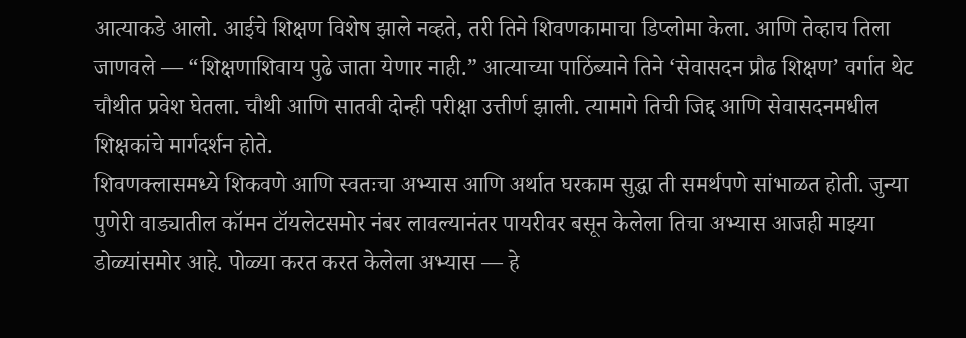आत्याकडे आलो. आईचे शिक्षण विशेष झाले नव्हते, तरी तिने शिवणकामाचा डिप्लोमा केला. आणि तेव्हाच तिला जाणवले — “शिक्षणाशिवाय पुढे जाता येणार नाही.” आत्याच्या पाठिंब्याने तिने ‘सेवासदन प्रौढ शिक्षण’ वर्गात थेट चौथीत प्रवेश घेतला. चौथी आणि सातवी दोन्ही परीक्षा उत्तीर्ण झाली. त्यामागे तिची जिद्द आणि सेवासदनमधील शिक्षकांचे मार्गदर्शन होते.
शिवणक्लासमध्ये शिकवणे आणि स्वतःचा अभ्यास आणि अर्थात घरकाम सुद्धा ती समर्थपणे सांभाळत होती. जुन्या पुणेरी वाड्यातील कॉमन टॉयलेटसमोर नंबर लावल्यानंतर पायरीवर बसून केलेला तिचा अभ्यास आजही माझ्या डोळ्यांसमोर आहे. पोळ्या करत करत केलेला अभ्यास — हे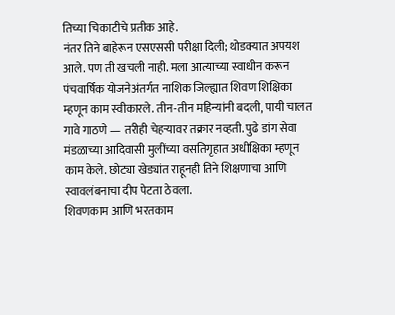तिच्या चिकाटीचे प्रतीक आहे.
नंतर तिने बाहेरून एसएससी परीक्षा दिली; थोडक्यात अपयश आले. पण ती खचली नाही. मला आत्याच्या स्वाधीन करून पंचवार्षिक योजनेअंतर्गत नाशिक जिल्ह्यात शिवण शिक्षिका म्हणून काम स्वीकारले. तीन-तीन महिन्यांनी बदली, पायी चालत गावे गाठणे — तरीही चेहऱ्यावर तक्रार नव्हती. पुढे डांग सेवा मंडळाच्या आदिवासी मुलींच्या वसतिगृहात अधीक्षिका म्हणून काम केले. छोट्या खेड्यांत राहूनही तिने शिक्षणाचा आणि स्वावलंबनाचा दीप पेटता ठेवला.
शिवणकाम आणि भरतकाम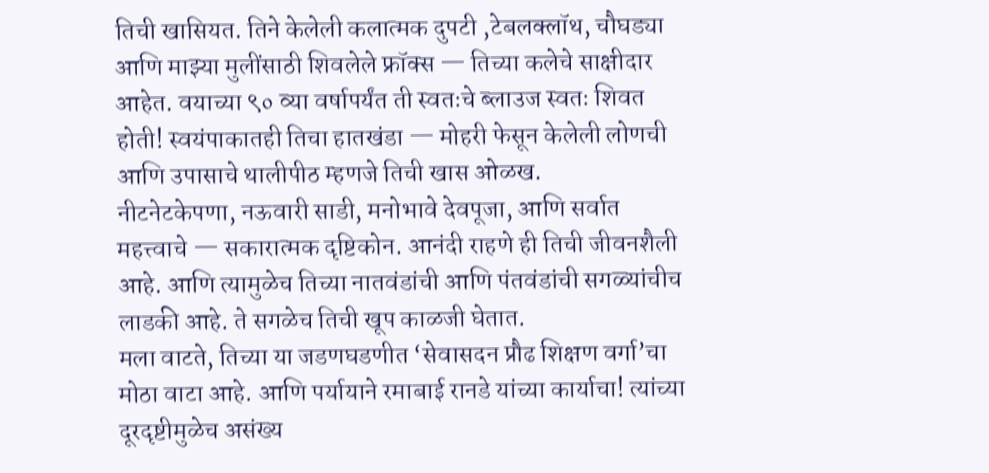तिची खासियत. तिने केलेली कलात्मक दुपटी ,टेबलक्लॉथ, चौघड्या आणि माझ्या मुलींसाठी शिवलेले फ्रॉक्स — तिच्या कलेचे साक्षीदार आहेत. वयाच्या ९० व्या वर्षापर्यंत ती स्वतःचे ब्लाउज स्वतः शिवत होती! स्वयंपाकातही तिचा हातखंडा — मोहरी फेसून केलेली लोणची आणि उपासाचे थालीपीठ म्हणजे तिची खास ओळख.
नीटनेटकेपणा, नऊवारी साडी, मनोभावे देवपूजा, आणि सर्वात महत्त्वाचे — सकारात्मक दृष्टिकोन. आनंदी राहणे ही तिची जीवनशैली आहे. आणि त्यामुळेच तिच्या नातवंडांची आणि पंतवंडांची सगळ्यांचीच लाडकी आहे. ते सगळेच तिची खूप काळजी घेतात.
मला वाटते, तिच्या या जडणघडणीत ‘सेवासदन प्रौढ शिक्षण वर्गा’चा मोठा वाटा आहे. आणि पर्यायाने रमाबाई रानडे यांच्या कार्याचा! त्यांच्या दूरदृष्टीमुळेच असंख्य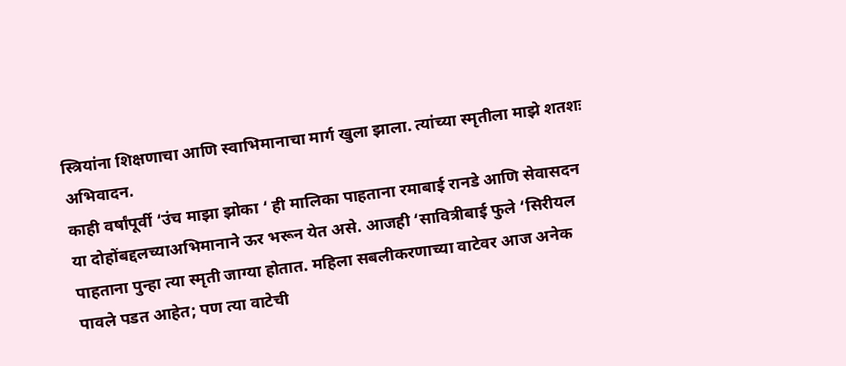स्त्रियांना शिक्षणाचा आणि स्वाभिमानाचा मार्ग खुला झाला. त्यांच्या स्मृतीला माझे शतशः अभिवादन.
काही वर्षांपूर्वी ‘उंच माझा झोका ‘ ही मालिका पाहताना रमाबाई रानडे आणि सेवासदन या दोहोंबद्दलच्याअभिमानाने ऊर भरून येत असे. आजही ‘सावित्रीबाई फुले ‘सिरीयल पाहताना पुन्हा त्या स्मृती जाग्या होतात. महिला सबलीकरणाच्या वाटेवर आज अनेक पावले पडत आहेत; पण त्या वाटेची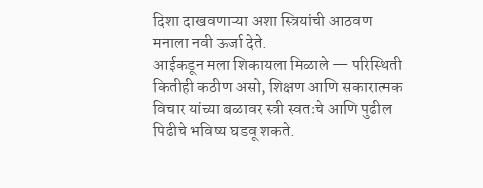दिशा दाखवणाऱ्या अशा स्त्रियांची आठवण मनाला नवी ऊर्जा देते.
आईकडून मला शिकायला मिळाले — परिस्थिती कितीही कठीण असो, शिक्षण आणि सकारात्मक विचार यांच्या बळावर स्त्री स्वतःचे आणि पुढील पिढीचे भविष्य घडवू शकते.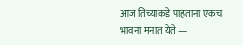आज तिच्याकडे पाहताना एकच भावना मनात येते —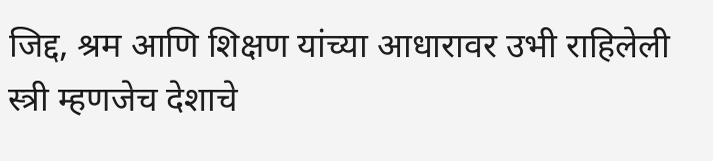जिद्द, श्रम आणि शिक्षण यांच्या आधारावर उभी राहिलेली स्त्री म्हणजेच देशाचे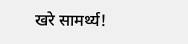खरे सामर्थ्य!